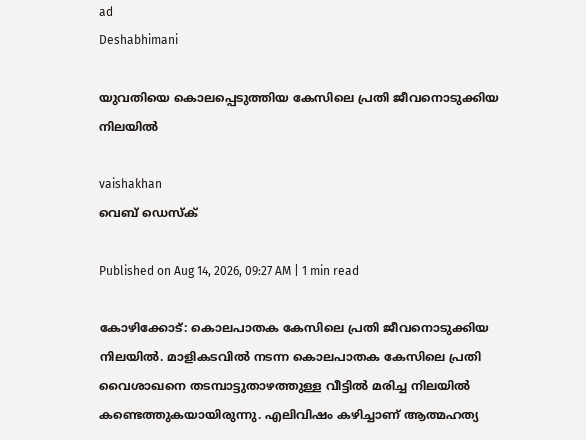ad
Deshabhimani

യുവതിയെ കൊലപ്പെടുത്തിയ കേസിലെ പ്രതി ജീവനൊടുക്കിയ നിലയിൽ

vaishakhan
വെബ് ഡെസ്ക്

Published on Aug 14, 2026, 09:27 AM | 1 min read

കോഴിക്കോട്: കൊലപാതക കേസിലെ പ്രതി ജീവനൊടുക്കിയ നിലയിൽ. മാളികടവിൽ നടന്ന കൊലപാതക കേസിലെ പ്രതി വൈശാഖനെ തടമ്പാട്ടുതാഴത്തുള്ള വീട്ടിൽ മരിച്ച നിലയിൽ കണ്ടെത്തുകയായിരുന്നു. എലിവിഷം കഴിച്ചാണ് ആത്മഹത്യ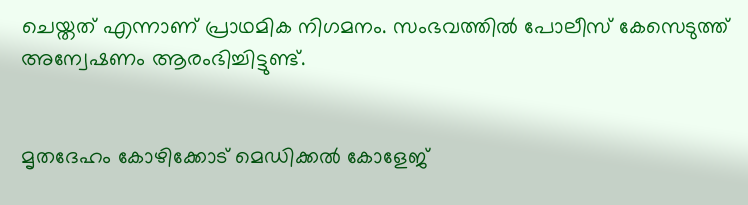ചെയ്തത് എന്നാണ് പ്രാഥമിക നിഗമനം. സംഭവത്തിൽ പോലീസ് കേസെടുത്ത് അന്വേഷണം ആരംഭിച്ചിട്ടുണ്ട്.


മൃതദേഹം കോഴിക്കോട് മെഡിക്കൽ കോളേജ്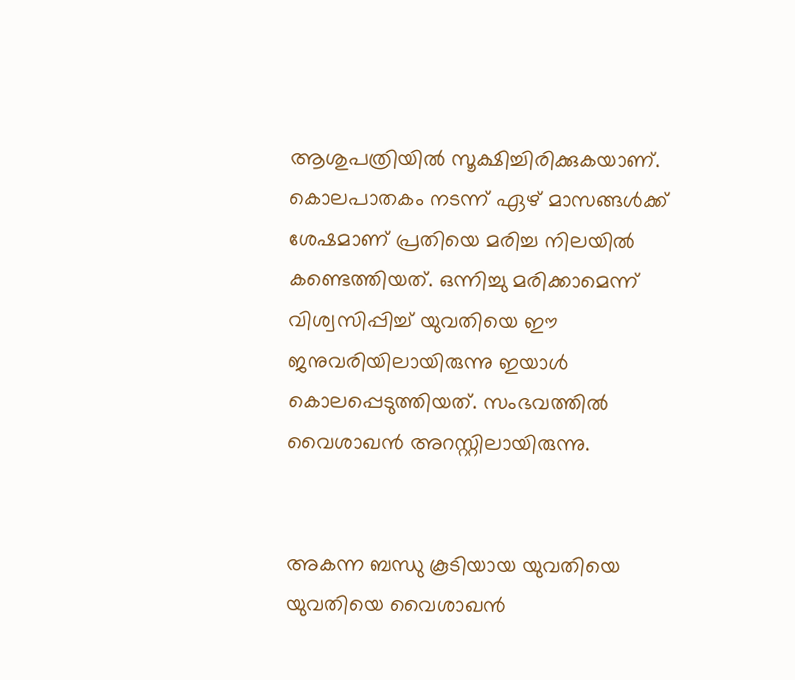ആശുപത്രിയിൽ സൂക്ഷിച്ചിരിക്കുകയാണ്. കൊലപാതകം നടന്ന് ഏഴ് മാസങ്ങൾക്ക് ശേഷമാണ് പ്രതിയെ മരിച്ച നിലയിൽ കണ്ടെത്തിയത്. ഒന്നിച്ചു മരിക്കാമെന്ന് വിശ്വസിപ്പിച്ച് യുവതിയെ ഈ ജനുവരിയിലായിരുന്നു ഇയാൾ കൊലപ്പെടുത്തിയത്. സംഭവത്തിൽ വൈശാഖൻ അറസ്റ്റിലായിരുന്നു.


അകന്ന ബന്ധു കൂടിയായ യുവതിയെ യുവതിയെ വൈശാഖൻ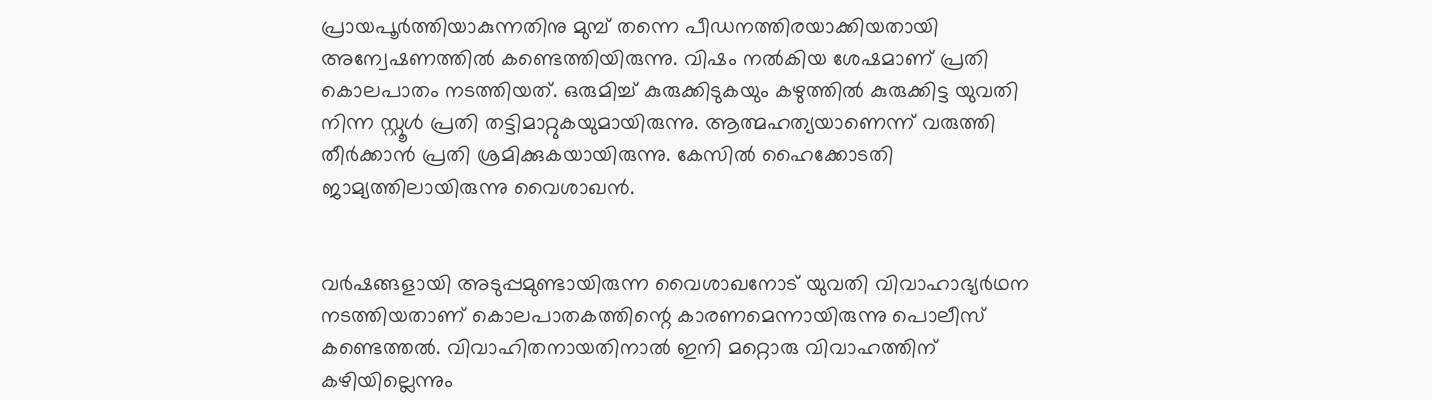പ്രായപൂർത്തിയാകുന്നതിനു മുമ്പ് തന്നെ പീഡനത്തിരയാക്കിയതായി അന്വേഷണത്തിൽ കണ്ടെത്തിയിരുന്നു. വിഷം നൽകിയ ശേഷമാണ് പ്രതി കൊലപാതം നടത്തിയത്. ഒരുമിച്ച് കുരുക്കിടുകയും കഴുത്തിൽ കുരുക്കിട്ട യുവതി നിന്ന സ്റ്റൂൾ പ്രതി തട്ടിമാറ്റുകയുമായിരുന്നു. ആത്മഹത്യയാണെന്ന് വരുത്തി തീർക്കാൻ പ്രതി ശ്രമിക്കുകയായിരുന്നു. കേസിൽ ഹൈക്കോടതി ജാമ്യത്തിലായിരുന്നു വൈശാഖൻ.


വർഷങ്ങളായി അ‌ടുപ്പമുണ്ടായിരുന്ന വൈശാഖനോട് യുവതി വിവാഹാഭ്യർഥന നടത്തിയതാണ് കൊലപാതകത്തിന്റെ കാരണമെന്നായിരുന്നു പൊലീസ് കണ്ടെത്തൽ. വിവാഹിതനായതിനാൽ ഇനി മറ്റൊരു വിവാഹത്തിന് കഴിയില്ലെന്നും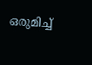ഒരുമിച്ച്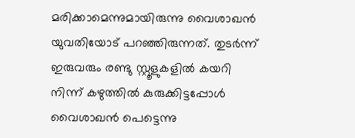മരിക്കാമെന്നുമായിരുന്നു വൈശാഖൻ യുവതിയോട് പറഞ്ഞിരുന്നത്. തുടർന്ന് ഇരുവരും രണ്ടു സ്റ്റൂളുകളിൽ കയറി നിന്ന് കഴുത്തിൽ കുരുക്കിട്ടപ്പോൾ വൈശാഖൻ പെട്ടെന്നു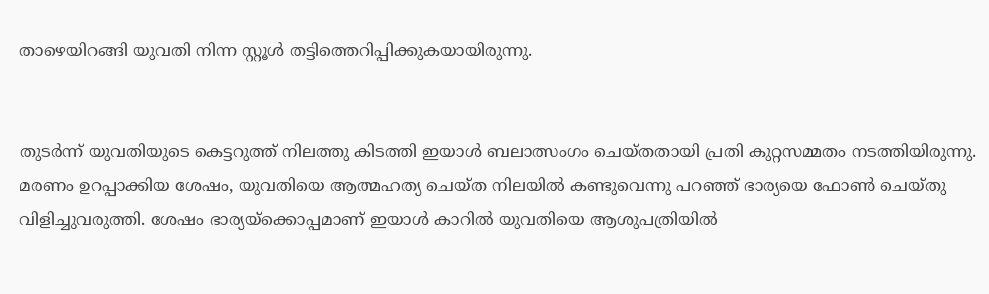താഴെയിറങ്ങി യുവതി നിന്ന സ്റ്റൂൾ തട്ടിത്തെറിപ്പിക്കുകയായിരുന്നു.


തുടർന്ന് യുവതിയുടെ കെട്ടറുത്ത് നിലത്തു കിടത്തി ഇയാൾ ബലാത്സംഗം ചെയ്തതായി പ്രതി കുറ്റസമ്മതം നടത്തിയിരുന്നു. മരണം ഉറപ്പാക്കിയ ശേഷം, യുവതിയെ ആത്മഹത്യ ചെയ്ത നിലയിൽ കണ്ടുവെന്നു പറഞ്ഞ് ഭാര്യയെ ഫോൺ ചെയ്തു വിളിച്ചുവരുത്തി. ശേഷം ഭാര്യയ്ക്കൊപ്പമാണ് ഇയാൾ കാറിൽ യുവതിയെ ആശുപത്രിയിൽ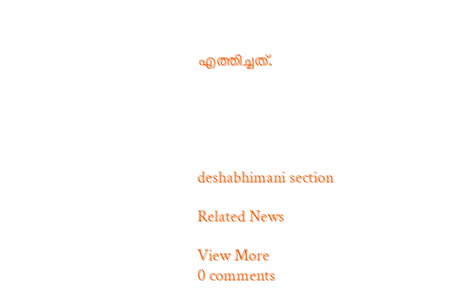എത്തിച്ചത്.





deshabhimani section

Related News

View More
0 comments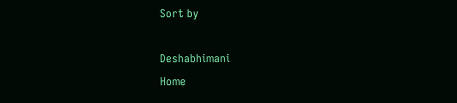Sort by

Deshabhimani
Home